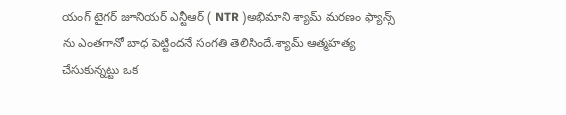యంగ్ టైగర్ జూనియర్ ఎన్టీఆర్ ( NTR )అభిమాని శ్యామ్ మరణం ఫ్యాన్స్ ను ఎంతగానో బాధ పెట్టిందనే సంగతి తెలిసిందే.శ్యామ్ ఆత్మహత్య చేసుకున్నట్టు ఒక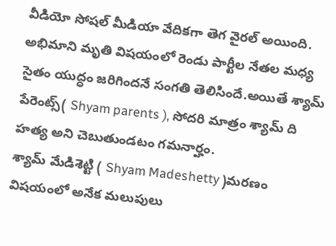వీడియో సోషల్ మీడియా వేదికగా తెగ వైరల్ అయింది.
అభిమాని మృతి విషయంలో రెండు పార్టీల నేతల మధ్య సైతం యుద్ధం జరిగిందనే సంగతి తెలిసిందే.అయితే శ్యామ్ పేరెంట్స్( Shyam parents ), సోదరి మాత్రం శ్యామ్ ది హత్య అని చెబుతుండటం గమనార్హం.
శ్యామ్ మేడిశెట్టి ( Shyam Madeshetty )మరణం విషయంలో అనేక మలుపులు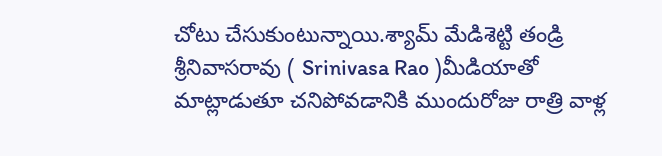చోటు చేసుకుంటున్నాయి.శ్యామ్ మేడిశెట్టి తండ్రి శ్రీనివాసరావు ( Srinivasa Rao )మీడియాతో మాట్లాడుతూ చనిపోవడానికి ముందురోజు రాత్రి వాళ్ల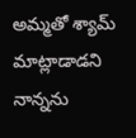అమ్మతో శ్యామ్ మాట్లాడాడని నాన్నను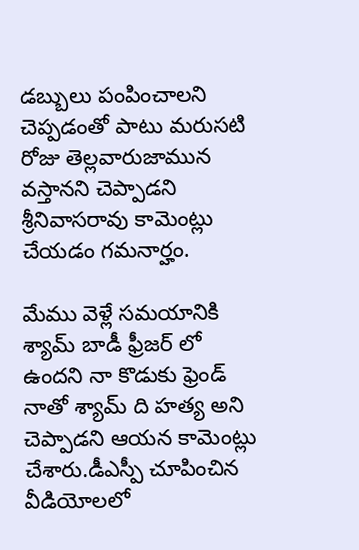డబ్బులు పంపించాలని చెప్పడంతో పాటు మరుసటి రోజు తెల్లవారుజామున వస్తానని చెప్పాడని శ్రీనివాసరావు కామెంట్లు చేయడం గమనార్హం.

మేము వెళ్లే సమయానికి శ్యామ్ బాడీ ఫ్రీజర్ లో ఉందని నా కొడుకు ఫ్రెండ్ నాతో శ్యామ్ ది హత్య అని చెప్పాడని ఆయన కామెంట్లు చేశారు.డీఎస్పీ చూపించిన వీడియోలలో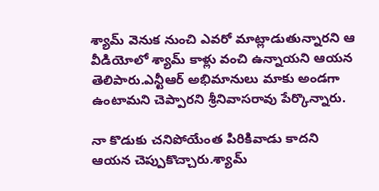శ్యామ్ వెనుక నుంచి ఎవరో మాట్లాడుతున్నారని ఆ వీడియోలో శ్యామ్ కాళ్లు వంచి ఉన్నాయని ఆయన తెలిపారు.ఎన్టీఆర్ అభిమానులు మాకు అండగా ఉంటామని చెప్పారని శ్రీనివాసరావు పేర్కొన్నారు.

నా కొడుకు చనిపోయేంత పిరికివాడు కాదని ఆయన చెప్పుకొచ్చారు.శ్యామ్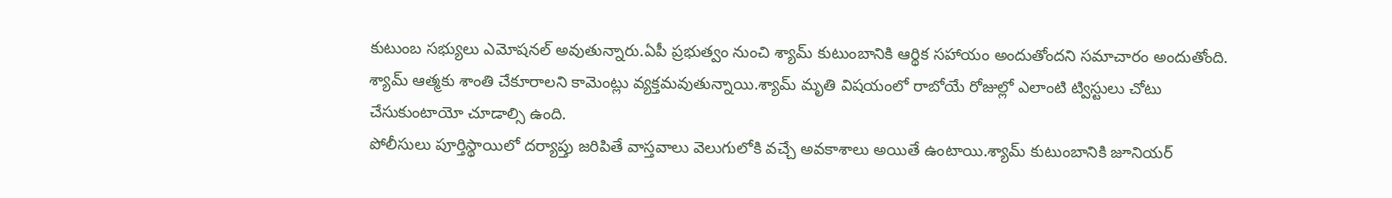కుటుంబ సభ్యులు ఎమోషనల్ అవుతున్నారు.ఏపీ ప్రభుత్వం నుంచి శ్యామ్ కుటుంబానికి ఆర్థిక సహాయం అందుతోందని సమాచారం అందుతోంది.
శ్యామ్ ఆత్మకు శాంతి చేకూరాలని కామెంట్లు వ్యక్తమవుతున్నాయి.శ్యామ్ మృతి విషయంలో రాబోయే రోజుల్లో ఎలాంటి ట్విస్టులు చోటు చేసుకుంటాయో చూడాల్సి ఉంది.
పోలీసులు పూర్తిస్థాయిలో దర్యాప్తు జరిపితే వాస్తవాలు వెలుగులోకి వచ్చే అవకాశాలు అయితే ఉంటాయి.శ్యామ్ కుటుంబానికి జూనియర్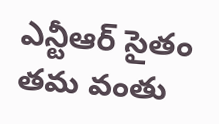ఎన్టీఆర్ సైతం తమ వంతు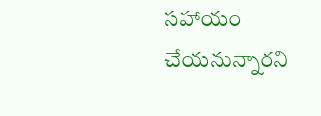సహాయం చేయనున్నారని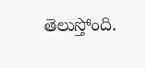తెలుస్తోంది.